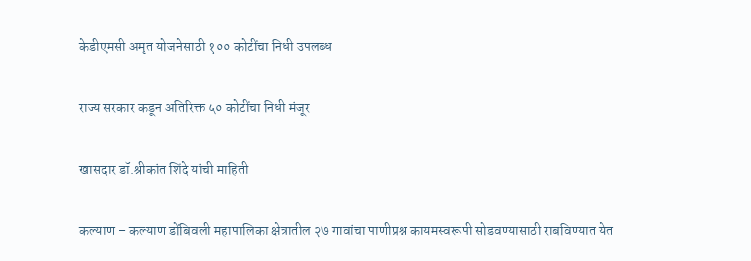केडीएमसी अमृत योजनेसाठी १०० कोटींचा निधी उपलब्ध

राज्य सरकार कडून अतिरिक्त ५० कोटींचा निधी मंजूर

खासदार डॉ.श्रीकांत शिंदे यांची माहिती

कल्याण – कल्याण डोंबिवली महापालिका क्षेत्रातील २७ गावांचा पाणीप्रश्न कायमस्वरूपी सोडवण्यासाठी राबविण्यात येत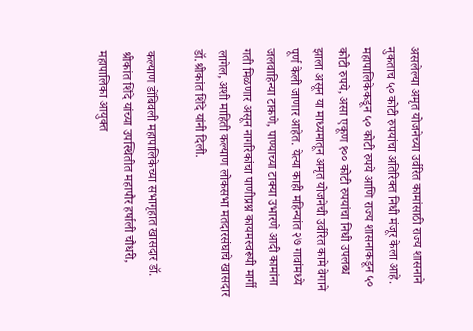असलेल्या अमृत योजनेच्या उर्वरित कामांसाठी राज्य शासनाने नुकताच ५० कोटी रुपयांचा अतिरिक्त निधी मंजूर केला आहे. महापालिकेकडून ५० कोटी रुपये आणि राज्य शासनाकडून ५० कोटी रुपये, असा एकूण १०० कोटी रुपयांचा निधी उपलब्ध झाला असून या माध्यमातून अमृत योजनेची उर्वरित कामे वेगाने पूर्ण केली जाणार आहेत. येत्या काही महिन्यांत २७ गावांमध्ये जलवाहिन्या टाकणे, पाण्याच्या टाक्या उभारणे आदी कामांना गती मिळणार असून नागरिकांचा पाणीप्रश्न कायमस्वरूपी मार्गी लागेल, अशी माहिती कल्याण लोकसभा मतदारसंघाचे खासदार  डॉ.श्रीकांत शिंदे यांनी दिली.

कल्याण डोंबिवली महापालिकेच्या सभागृहात खासदार डॉ. श्रीकांत शिंदे यांच्या उपस्थितीत महापौर हर्षाली चौधरी, महापालिका आयुक्त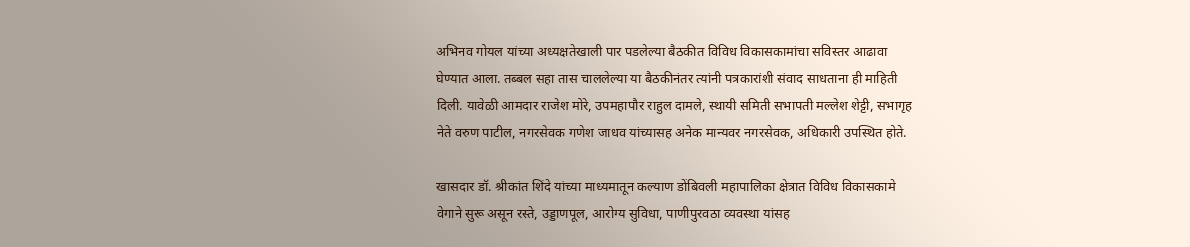अभिनव गोयल यांच्या अध्यक्षतेखाली पार पडलेल्या बैठकीत विविध विकासकामांचा सविस्तर आढावा घेण्यात आला. तब्बल सहा तास चाललेल्या या बैठकीनंतर त्यांनी पत्रकारांशी संवाद साधताना ही माहिती दिली. यावेळी आमदार राजेश मोरे, उपमहापौर राहुल दामले, स्थायी समिती सभापती मल्लेश शेट्टी, सभागृह नेते वरुण पाटील, नगरसेवक गणेश जाधव यांच्यासह अनेक मान्यवर नगरसेवक, अधिकारी उपस्थित होते.

खासदार डॉ. श्रीकांत शिंदे यांच्या माध्यमातून कल्याण डोंबिवली महापालिका क्षेत्रात विविध विकासकामे वेगाने सुरू असून रस्ते, उड्डाणपूल, आरोग्य सुविधा, पाणीपुरवठा व्यवस्था यांसह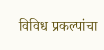विविध प्रकल्पांचा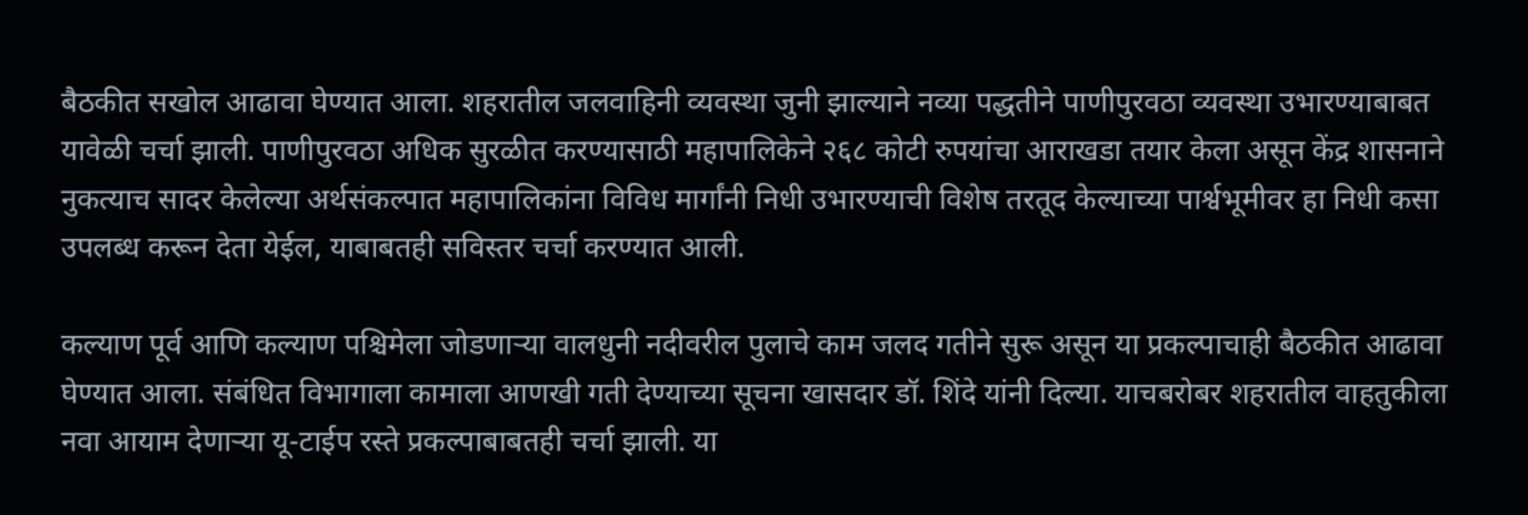बैठकीत सखोल आढावा घेण्यात आला. शहरातील जलवाहिनी व्यवस्था जुनी झाल्याने नव्या पद्धतीने पाणीपुरवठा व्यवस्था उभारण्याबाबत यावेळी चर्चा झाली. पाणीपुरवठा अधिक सुरळीत करण्यासाठी महापालिकेने २६८ कोटी रुपयांचा आराखडा तयार केला असून केंद्र शासनाने नुकत्याच सादर केलेल्या अर्थसंकल्पात महापालिकांना विविध मार्गांनी निधी उभारण्याची विशेष तरतूद केल्याच्या पार्श्वभूमीवर हा निधी कसा उपलब्ध करून देता येईल, याबाबतही सविस्तर चर्चा करण्यात आली.

कल्याण पूर्व आणि कल्याण पश्चिमेला जोडणाऱ्या वालधुनी नदीवरील पुलाचे काम जलद गतीने सुरू असून या प्रकल्पाचाही बैठकीत आढावा घेण्यात आला. संबंधित विभागाला कामाला आणखी गती देण्याच्या सूचना खासदार डॉ. शिंदे यांनी दिल्या. याचबरोबर शहरातील वाहतुकीला नवा आयाम देणाऱ्या यू-टाईप रस्ते प्रकल्पाबाबतही चर्चा झाली. या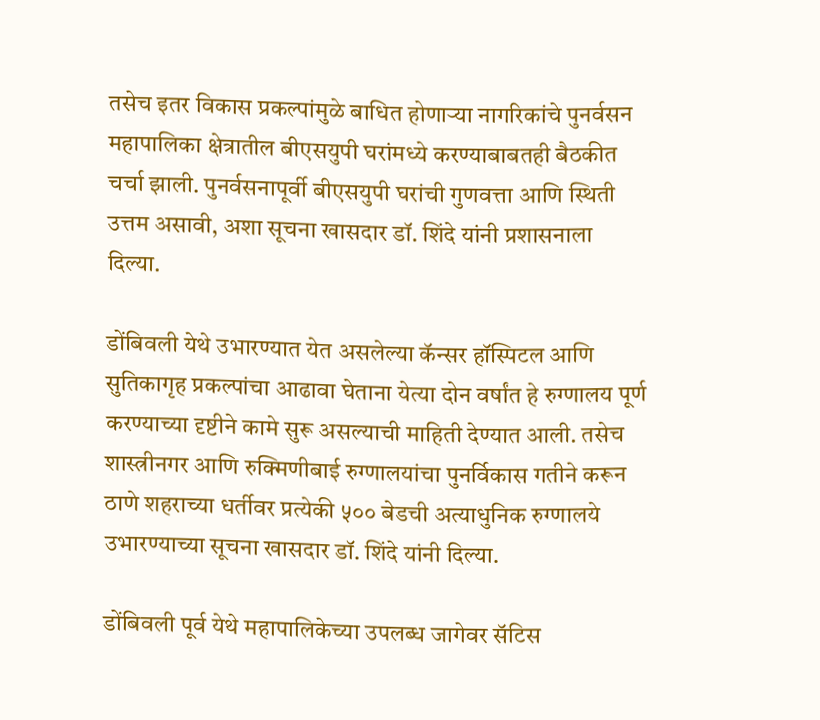तसेच इतर विकास प्रकल्पांमुळे बाधित होणाऱ्या नागरिकांचे पुनर्वसन महापालिका क्षेत्रातील बीएसयुपी घरांमध्ये करण्याबाबतही बैठकीत चर्चा झाली. पुनर्वसनापूर्वी बीएसयुपी घरांची गुणवत्ता आणि स्थिती उत्तम असावी, अशा सूचना खासदार डॉ. शिंदे यांनी प्रशासनाला दिल्या.

डोंबिवली येथे उभारण्यात येत असलेल्या कॅन्सर हॉस्पिटल आणि सुतिकागृह प्रकल्पांचा आढावा घेताना येत्या दोन वर्षांत हे रुग्णालय पूर्ण करण्याच्या दृष्टीने कामे सुरू असल्याची माहिती देण्यात आली. तसेच शास्त्रीनगर आणि रुक्मिणीबाई रुग्णालयांचा पुनर्विकास गतीने करून ठाणे शहराच्या धर्तीवर प्रत्येकी ५०० बेडची अत्याधुनिक रुग्णालये उभारण्याच्या सूचना खासदार डॉ. शिंदे यांनी दिल्या.

डोंबिवली पूर्व येथे महापालिकेच्या उपलब्ध जागेवर सॅटिस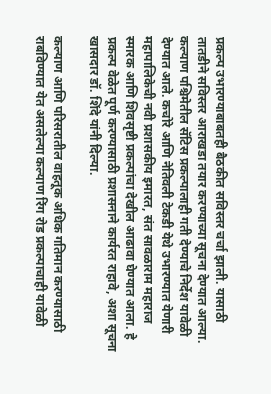प्रकल्प उभारण्याबाबतही बैठकीत सविस्तर चर्चा झाली. यासाठी तातडीने सविस्तर आराखडा तयार करण्याच्या सूचना देण्यात आल्या. कल्याण पश्चिमेतील सॅटिस प्रकल्पालाही गती देण्याचे निर्देश यावेळी देण्यात आले. कचोरे आणि नेतिवली टेकडी येथे उभारण्यात येणारी महापालिकेची नवी प्रशासकीय इमारत, संत सावळाराम महाराज स्मारक आणि शिवसृष्टी प्रकल्पांचा देखील आढावा घेण्यात आला. हे प्रकल्प वेळेत पूर्ण करण्यासाठी प्रशासनाने कार्यरत राहावे, अशा सूचना खासदार डॉ. शिंदे यांनी दिल्या.

कल्याण आणि परिसरातील वाहतूक अधिक गतिमान करण्यासाठी राबविण्यात येत असलेल्या कल्याण रिंग रोड प्रकल्पाचाही यावेळी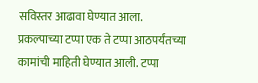सविस्तर आढावा घेण्यात आला. प्रकल्पाच्या टप्पा एक ते टप्पा आठपर्यंतच्या कामांची माहिती घेण्यात आली. टप्पा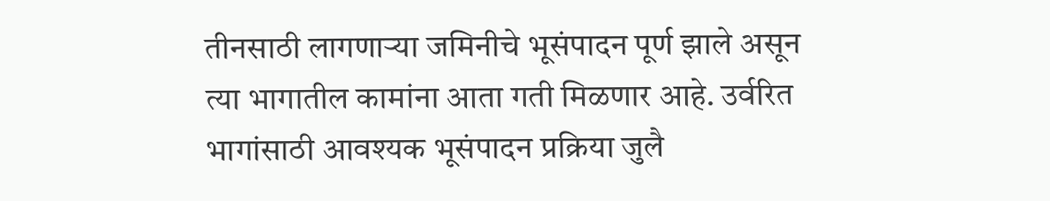तीनसाठी लागणाऱ्या जमिनीचे भूसंपादन पूर्ण झाले असून त्या भागातील कामांना आता गती मिळणार आहे. उर्वरित भागांसाठी आवश्यक भूसंपादन प्रक्रिया जुलै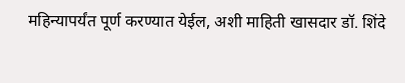महिन्यापर्यंत पूर्ण करण्यात येईल, अशी माहिती खासदार डॉ. शिंदे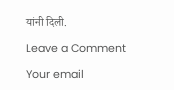यांनी दिली.

Leave a Comment

Your email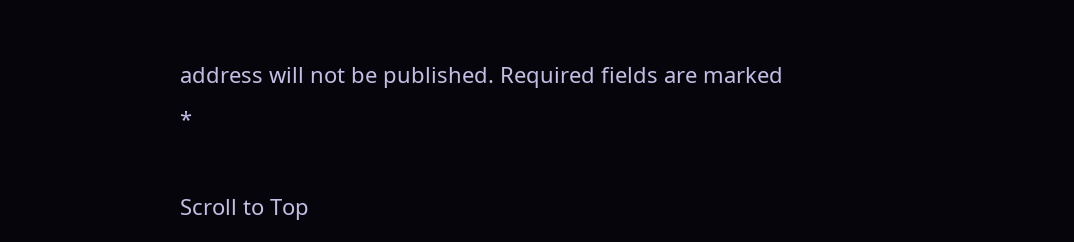address will not be published. Required fields are marked *

Scroll to Top